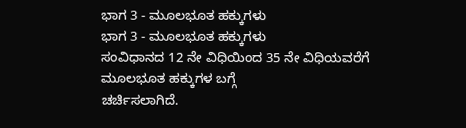ಭಾಗ 3 - ಮೂಲಭೂತ ಹಕ್ಕುಗಳು
ಭಾಗ 3 - ಮೂಲಭೂತ ಹಕ್ಕುಗಳು
ಸಂವಿಧಾನದ 12 ನೇ ವಿಧಿಯಿಂದ 35 ನೇ ವಿಧಿಯವರೆಗೆ ಮೂಲಭೂತ ಹಕ್ಕುಗಳ ಬಗ್ಗೆ
ಚರ್ಚಿಸಲಾಗಿದೆ.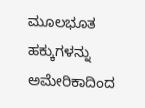ಮೂಲಭೂತ ಹಕ್ಕುಗಳನ್ನು ಅಮೇರಿಕಾದಿಂದ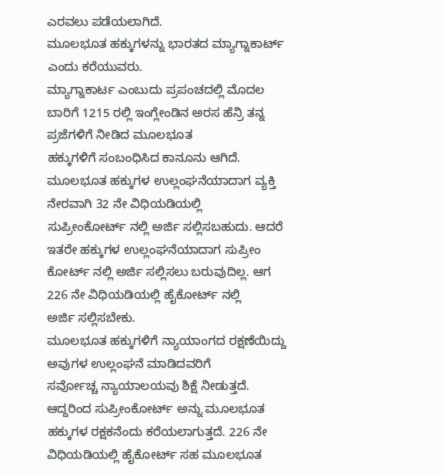ಎರವಲು ಪಡೆಯಲಾಗಿದೆ.
ಮೂಲಭೂತ ಹಕ್ಕುಗಳನ್ನು ಭಾರತದ ಮ್ಯಾಗ್ನಾಕಾರ್ಟ್ ಎಂದು ಕರೆಯುವರು.
ಮ್ಯಾಗ್ನಾಕಾರ್ಟ ಎಂಬುದು ಪ್ರಪಂಚದಲ್ಲಿ ಮೊದಲ ಬಾರಿಗೆ 1215 ರಲ್ಲಿ ಇಂಗ್ಲೇಂಡಿನ ಅರಸ ಹೆನ್ರಿ ತನ್ನ ಪ್ರಜೆಗಳಿಗೆ ನೀಡಿದ ಮೂಲಭೂತ
ಹಕ್ಕುಗಳಿಗೆ ಸಂಬಂಧಿಸಿದ ಕಾನೂನು ಆಗಿದೆ.
ಮೂಲಭೂತ ಹಕ್ಕುಗಳ ಉಲ್ಲಂಘನೆಯಾದಾಗ ವ್ಯಕ್ತಿ ನೇರವಾಗಿ 32 ನೇ ವಿಧಿಯಡಿಯಲ್ಲಿ
ಸುಪ್ರೀಂಕೋರ್ಟ್ ನಲ್ಲಿ ಅರ್ಜಿ ಸಲ್ಲಿಸಬಹುದು. ಆದರೆ ಇತರೇ ಹಕ್ಕುಗಳ ಉಲ್ಲಂಘನೆಯಾದಾಗ ಸುಪ್ರೀಂ
ಕೋರ್ಟ್ ನಲ್ಲಿ ಅರ್ಜಿ ಸಲ್ಲಿಸಲು ಬರುವುದಿಲ್ಲ. ಆಗ 226 ನೇ ವಿಧಿಯಡಿಯಲ್ಲಿ ಹೈಕೋರ್ಟ್ ನಲ್ಲಿ
ಅರ್ಜಿ ಸಲ್ಲಿಸಬೇಕು.
ಮೂಲಭೂತ ಹಕ್ಕುಗಳಿಗೆ ನ್ಯಾಯಾಂಗದ ರಕ್ಷಣೆಯಿದ್ದು ಅವುಗಳ ಉಲ್ಲಂಘನೆ ಮಾಡಿದವರಿಗೆ
ಸರ್ವೋಚ್ಚ ನ್ಯಾಯಾಲಯವು ಶಿಕ್ಷೆ ನೀಡುತ್ತದೆ. ಆದ್ದರಿಂದ ಸುಪ್ರೀಂಕೋರ್ಟ್ ಅನ್ನು ಮೂಲಭೂತ
ಹಕ್ಕುಗಳ ರಕ್ಷಕನೆಂದು ಕರೆಯಲಾಗುತ್ತದೆ. 226 ನೇ ವಿಧಿಯಡಿಯಲ್ಲಿ ಹೈಕೋರ್ಟ್ ಸಹ ಮೂಲಭೂತ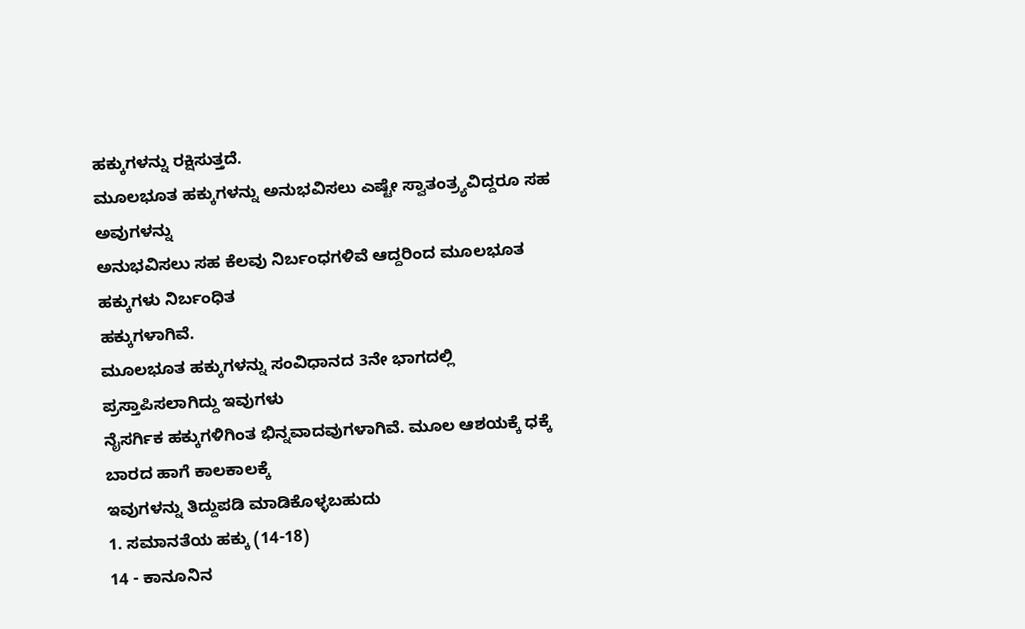ಹಕ್ಕುಗಳನ್ನು ರಕ್ಷಿಸುತ್ತದೆ.
ಮೂಲಭೂತ ಹಕ್ಕುಗಳನ್ನು ಅನುಭವಿಸಲು ಎಷ್ಟೇ ಸ್ವಾತಂತ್ರ್ಯವಿದ್ದರೂ ಸಹ ಅವುಗಳನ್ನು
ಅನುಭವಿಸಲು ಸಹ ಕೆಲವು ನಿರ್ಬಂಧಗಳಿವೆ ಆದ್ದರಿಂದ ಮೂಲಭೂತ ಹಕ್ಕುಗಳು ನಿರ್ಬಂಧಿತ
ಹಕ್ಕುಗಳಾಗಿವೆ.
ಮೂಲಭೂತ ಹಕ್ಕುಗಳನ್ನು ಸಂವಿಧಾನದ 3ನೇ ಭಾಗದಲ್ಲಿ ಪ್ರಸ್ತಾಪಿಸಲಾಗಿದ್ದು ಇವುಗಳು
ನೈಸರ್ಗಿಕ ಹಕ್ಕುಗಳಿಗಿಂತ ಭಿನ್ನವಾದವುಗಳಾಗಿವೆ. ಮೂಲ ಆಶಯಕ್ಕೆ ಧಕ್ಕೆ ಬಾರದ ಹಾಗೆ ಕಾಲಕಾಲಕ್ಕೆ
ಇವುಗಳನ್ನು ತಿದ್ದುಪಡಿ ಮಾಡಿಕೊಳ್ಳಬಹುದು
1. ಸಮಾನತೆಯ ಹಕ್ಕು (14-18)
14 - ಕಾನೂನಿನ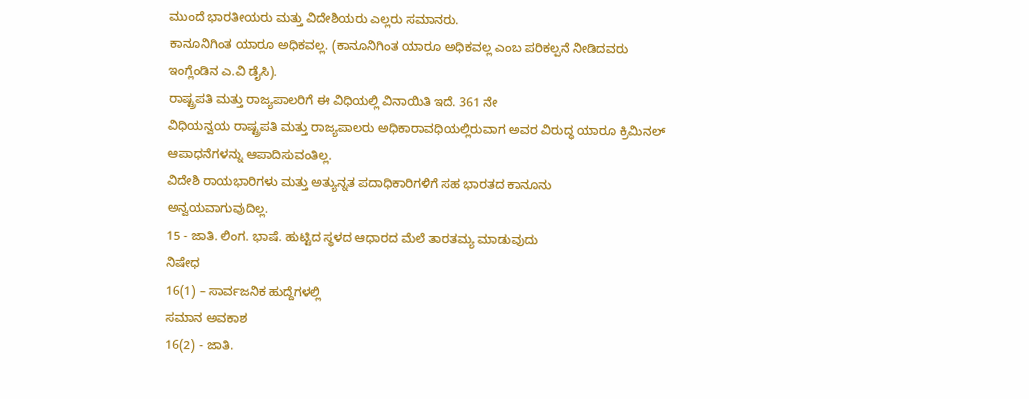ಮುಂದೆ ಭಾರತೀಯರು ಮತ್ತು ವಿದೇಶಿಯರು ಎಲ್ಲರು ಸಮಾನರು.
ಕಾನೂನಿಗಿಂತ ಯಾರೂ ಅಧಿಕವಲ್ಲ. (ಕಾನೂನಿಗಿಂತ ಯಾರೂ ಅಧಿಕವಲ್ಲ ಎಂಬ ಪರಿಕಲ್ಪನೆ ನೀಡಿದವರು
ಇಂಗ್ಲೆಂಡಿನ ಎ.ವಿ ಡೈಸಿ).
ರಾಷ್ಟ್ರಪತಿ ಮತ್ತು ರಾಜ್ಯಪಾಲರಿಗೆ ಈ ವಿಧಿಯಲ್ಲಿ ವಿನಾಯಿತಿ ಇದೆ. 361 ನೇ
ವಿಧಿಯನ್ವಯ ರಾಷ್ಟ್ರಪತಿ ಮತ್ತು ರಾಜ್ಯಪಾಲರು ಅಧಿಕಾರಾವಧಿಯಲ್ಲಿರುವಾಗ ಅವರ ವಿರುದ್ಧ ಯಾರೂ ಕ್ರಿಮಿನಲ್ ಆಪಾಧನೆಗಳನ್ನು ಆಪಾದಿಸುವಂತಿಲ್ಲ.
ವಿದೇಶಿ ರಾಯಭಾರಿಗಳು ಮತ್ತು ಅತ್ಯುನ್ನತ ಪದಾಧಿಕಾರಿಗಳಿಗೆ ಸಹ ಭಾರತದ ಕಾನೂನು
ಅನ್ವಯವಾಗುವುದಿಲ್ಲ.
15 - ಜಾತಿ. ಲಿಂಗ. ಭಾಷೆ. ಹುಟ್ಟಿದ ಸ್ಥಳದ ಆಧಾರದ ಮೆಲೆ ತಾರತಮ್ಯ ಮಾಡುವುದು
ನಿಷೇಧ
16(1) – ಸಾರ್ವಜನಿಕ ಹುದ್ದೆಗಳಲ್ಲಿ
ಸಮಾನ ಅವಕಾಶ
16(2) - ಜಾತಿ.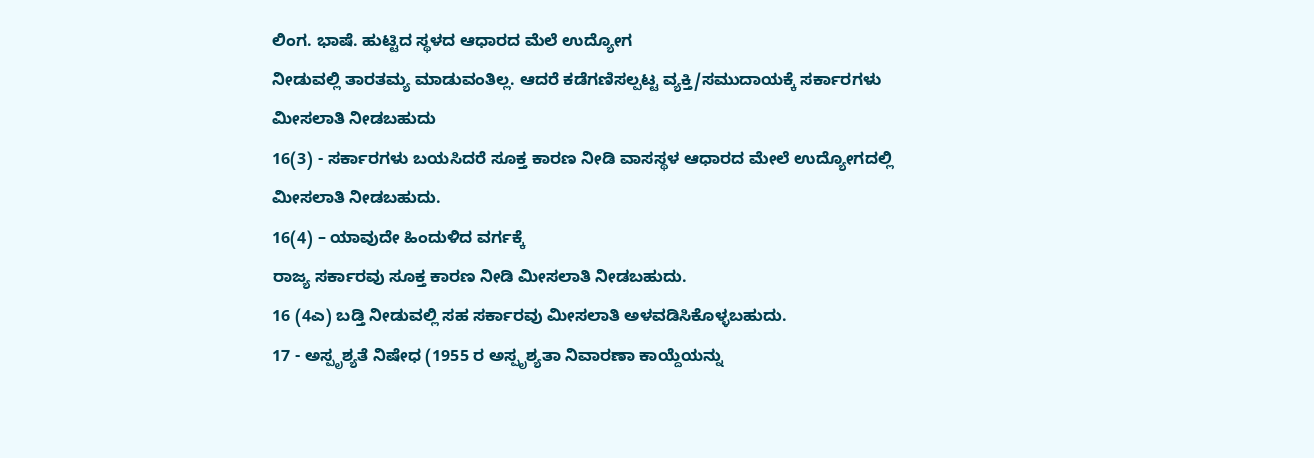ಲಿಂಗ. ಭಾಷೆ. ಹುಟ್ಟಿದ ಸ್ಥಳದ ಆಧಾರದ ಮೆಲೆ ಉದ್ಯೋಗ
ನೀಡುವಲ್ಲಿ ತಾರತಮ್ಯ ಮಾಡುವಂತಿಲ್ಲ. ಆದರೆ ಕಡೆಗಣಿಸಲ್ಪಟ್ಟ ವ್ಯಕ್ತಿ/ಸಮುದಾಯಕ್ಕೆ ಸರ್ಕಾರಗಳು
ಮೀಸಲಾತಿ ನೀಡಬಹುದು
16(3) - ಸರ್ಕಾರಗಳು ಬಯಸಿದರೆ ಸೂಕ್ತ ಕಾರಣ ನೀಡಿ ವಾಸಸ್ಥಳ ಆಧಾರದ ಮೇಲೆ ಉದ್ಯೋಗದಲ್ಲಿ ಮೀಸಲಾತಿ ನೀಡಬಹುದು.
16(4) – ಯಾವುದೇ ಹಿಂದುಳಿದ ವರ್ಗಕ್ಕೆ
ರಾಜ್ಯ ಸರ್ಕಾರವು ಸೂಕ್ತ ಕಾರಣ ನೀಡಿ ಮೀಸಲಾತಿ ನೀಡಬಹುದು.
16 (4ಎ) ಬಡ್ತಿ ನೀಡುವಲ್ಲಿ ಸಹ ಸರ್ಕಾರವು ಮೀಸಲಾತಿ ಅಳವಡಿಸಿಕೊಳ್ಳಬಹುದು.
17 - ಅಸ್ಪೃಶ್ಯತೆ ನಿಷೇಧ (1955 ರ ಅಸ್ಪೃಶ್ಯತಾ ನಿವಾರಣಾ ಕಾಯ್ದೆಯನ್ನು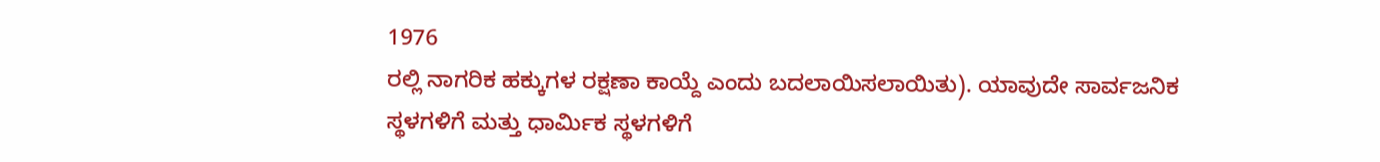1976
ರಲ್ಲಿ ನಾಗರಿಕ ಹಕ್ಕುಗಳ ರಕ್ಷಣಾ ಕಾಯ್ದೆ ಎಂದು ಬದಲಾಯಿಸಲಾಯಿತು). ಯಾವುದೇ ಸಾರ್ವಜನಿಕ
ಸ್ಥಳಗಳಿಗೆ ಮತ್ತು ಧಾರ್ಮಿಕ ಸ್ಥಳಗಳಿಗೆ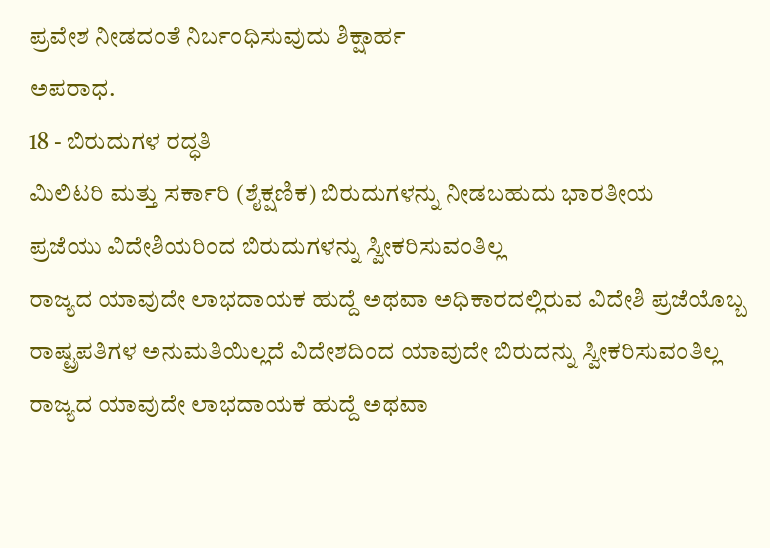ಪ್ರವೇಶ ನೀಡದಂತೆ ನಿರ್ಬಂಧಿಸುವುದು ಶಿಕ್ಷಾರ್ಹ
ಅಪರಾಧ.
18 - ಬಿರುದುಗಳ ರದ್ಧತಿ
ಮಿಲಿಟರಿ ಮತ್ತು ಸರ್ಕಾರಿ (ಶೈಕ್ಷಣಿಕ) ಬಿರುದುಗಳನ್ನು ನೀಡಬಹುದು ಭಾರತೀಯ
ಪ್ರಜೆಯು ವಿದೇಶಿಯರಿಂದ ಬಿರುದುಗಳನ್ನು ಸ್ವೀಕರಿಸುವಂತಿಲ್ಲ
ರಾಜ್ಯದ ಯಾವುದೇ ಲಾಭದಾಯಕ ಹುದ್ದೆ ಅಥವಾ ಅಧಿಕಾರದಲ್ಲಿರುವ ವಿದೇಶಿ ಪ್ರಜೆಯೊಬ್ಬ
ರಾಷ್ಟ್ರಪತಿಗಳ ಅನುಮತಿಯಿಲ್ಲದೆ ವಿದೇಶದಿಂದ ಯಾವುದೇ ಬಿರುದನ್ನು ಸ್ವೀಕರಿಸುವಂತಿಲ್ಲ
ರಾಜ್ಯದ ಯಾವುದೇ ಲಾಭದಾಯಕ ಹುದ್ದೆ ಅಥವಾ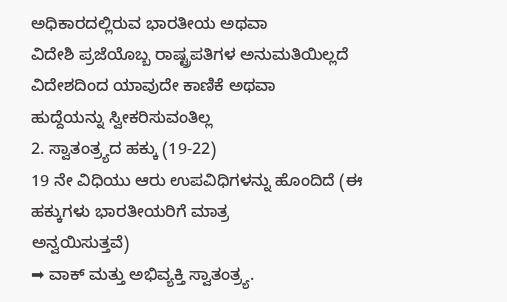ಅಧಿಕಾರದಲ್ಲಿರುವ ಭಾರತೀಯ ಅಥವಾ
ವಿದೇಶಿ ಪ್ರಜೆಯೊಬ್ಬ ರಾಷ್ಟ್ರಪತಿಗಳ ಅನುಮತಿಯಿಲ್ಲದೆ ವಿದೇಶದಿಂದ ಯಾವುದೇ ಕಾಣಿಕೆ ಅಥವಾ
ಹುದ್ದೆಯನ್ನು ಸ್ವೀಕರಿಸುವಂತಿಲ್ಲ
2. ಸ್ವಾತಂತ್ರ್ಯದ ಹಕ್ಕು (19-22)
19 ನೇ ವಿಧಿಯು ಆರು ಉಪವಿಧಿಗಳನ್ನು ಹೊಂದಿದೆ (ಈ ಹಕ್ಕುಗಳು ಭಾರತೀಯರಿಗೆ ಮಾತ್ರ
ಅನ್ವಯಿಸುತ್ತವೆ)
➡ ವಾಕ್ ಮತ್ತು ಅಭಿವ್ಯಕ್ತಿ ಸ್ವಾತಂತ್ರ್ಯ.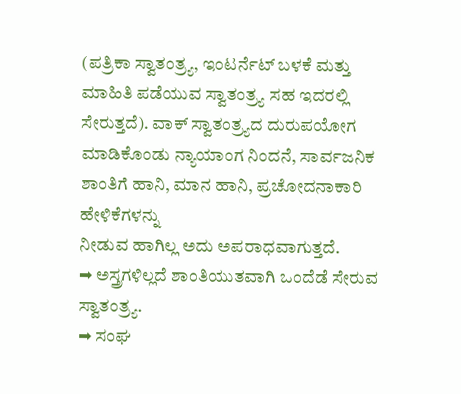(ಪತ್ರಿಕಾ ಸ್ವಾತಂತ್ರ್ಯ, ಇಂಟರ್ನೆಟ್ ಬಳಕೆ ಮತ್ತು
ಮಾಹಿತಿ ಪಡೆಯುವ ಸ್ವಾತಂತ್ರ್ಯ ಸಹ ಇದರಲ್ಲಿ ಸೇರುತ್ತದೆ). ವಾಕ್ ಸ್ವಾತಂತ್ರ್ಯದ ದುರುಪಯೋಗ
ಮಾಡಿಕೊಂಡು ನ್ಯಾಯಾಂಗ ನಿಂದನೆ, ಸಾರ್ವಜನಿಕ ಶಾಂತಿಗೆ ಹಾನಿ, ಮಾನ ಹಾನಿ, ಪ್ರಚೋದನಾಕಾರಿ ಹೇಳಿಕೆಗಳನ್ನು
ನೀಡುವ ಹಾಗಿಲ್ಲ ಅದು ಅಪರಾಧವಾಗುತ್ತದೆ.
➡ ಅಸ್ತ್ರಗಳಿಲ್ಲದೆ ಶಾಂತಿಯುತವಾಗಿ ಒಂದೆಡೆ ಸೇರುವ ಸ್ವಾತಂತ್ರ್ಯ.
➡ ಸಂಘ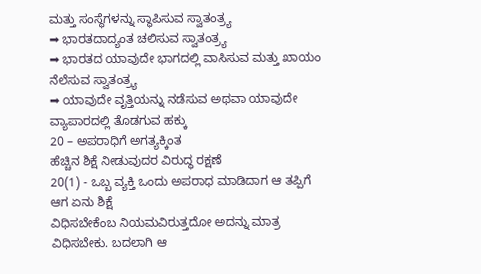ಮತ್ತು ಸಂಸ್ಥೆಗಳನ್ನು ಸ್ಥಾಪಿಸುವ ಸ್ವಾತಂತ್ರ್ಯ
➡ ಭಾರತದಾದ್ಯಂತ ಚಲಿಸುವ ಸ್ವಾತಂತ್ರ್ಯ
➡ ಭಾರತದ ಯಾವುದೇ ಭಾಗದಲ್ಲಿ ವಾಸಿಸುವ ಮತ್ತು ಖಾಯಂ ನೆಲೆಸುವ ಸ್ವಾತಂತ್ರ್ಯ
➡ ಯಾವುದೇ ವೃತ್ತಿಯನ್ನು ನಡೆಸುವ ಅಥವಾ ಯಾವುದೇ ವ್ಯಾಪಾರದಲ್ಲಿ ತೊಡಗುವ ಹಕ್ಕು
20 – ಅಪರಾಧಿಗೆ ಅಗತ್ಯಕ್ಕಿಂತ
ಹೆಚ್ಚಿನ ಶಿಕ್ಷೆ ನೀಡುವುದರ ವಿರುದ್ಧ ರಕ್ಷಣೆ
20(1) - ಒಬ್ಬ ವ್ಯಕ್ತಿ ಒಂದು ಅಪರಾಧ ಮಾಡಿದಾಗ ಆ ತಪ್ಪಿಗೆ ಆಗ ಏನು ಶಿಕ್ಷೆ
ವಿಧಿಸಬೇಕೆಂಬ ನಿಯಮವಿರುತ್ತದೋ ಅದನ್ನು ಮಾತ್ರ ವಿಧಿಸಬೇಕು. ಬದಲಾಗಿ ಆ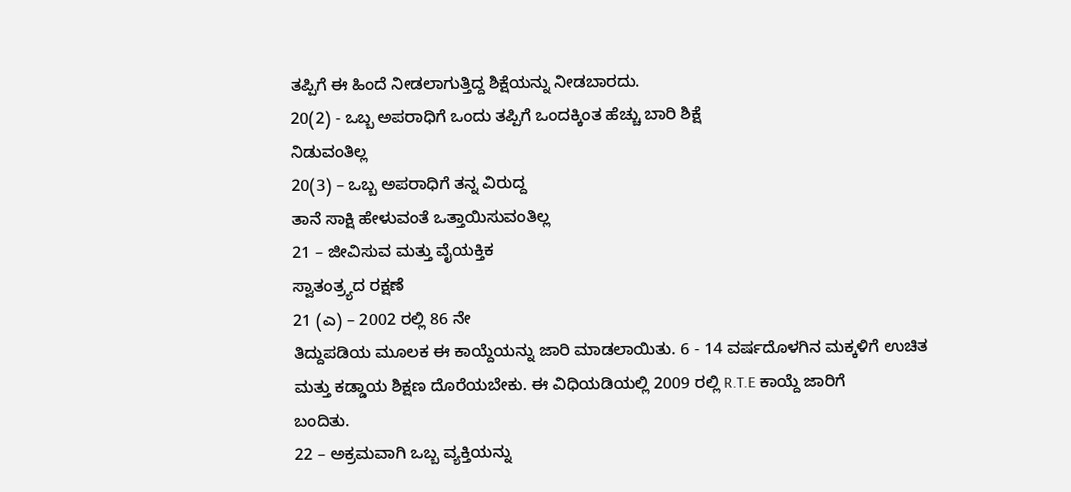ತಪ್ಪಿಗೆ ಈ ಹಿಂದೆ ನೀಡಲಾಗುತ್ತಿದ್ದ ಶಿಕ್ಷೆಯನ್ನು ನೀಡಬಾರದು.
20(2) - ಒಬ್ಬ ಅಪರಾಧಿಗೆ ಒಂದು ತಪ್ಪಿಗೆ ಒಂದಕ್ಕಿಂತ ಹೆಚ್ಚು ಬಾರಿ ಶಿಕ್ಷೆ
ನಿಡುವಂತಿಲ್ಲ
20(3) – ಒಬ್ಬ ಅಪರಾಧಿಗೆ ತನ್ನ ವಿರುದ್ದ
ತಾನೆ ಸಾಕ್ಷಿ ಹೇಳುವಂತೆ ಒತ್ತಾಯಿಸುವಂತಿಲ್ಲ
21 – ಜೀವಿಸುವ ಮತ್ತು ವೈಯಕ್ತಿಕ
ಸ್ವಾತಂತ್ರ್ಯದ ರಕ್ಷಣೆ
21 (ಎ) – 2002 ರಲ್ಲಿ 86 ನೇ
ತಿದ್ದುಪಡಿಯ ಮೂಲಕ ಈ ಕಾಯ್ದೆಯನ್ನು ಜಾರಿ ಮಾಡಲಾಯಿತು. 6 - 14 ವರ್ಷದೊಳಗಿನ ಮಕ್ಕಳಿಗೆ ಉಚಿತ
ಮತ್ತು ಕಡ್ಡಾಯ ಶಿಕ್ಷಣ ದೊರೆಯಬೇಕು. ಈ ವಿಧಿಯಡಿಯಲ್ಲಿ 2009 ರಲ್ಲಿ R.T.E ಕಾಯ್ದೆ ಜಾರಿಗೆ
ಬಂದಿತು.
22 – ಅಕ್ರಮವಾಗಿ ಒಬ್ಬ ವ್ಯಕ್ತಿಯನ್ನು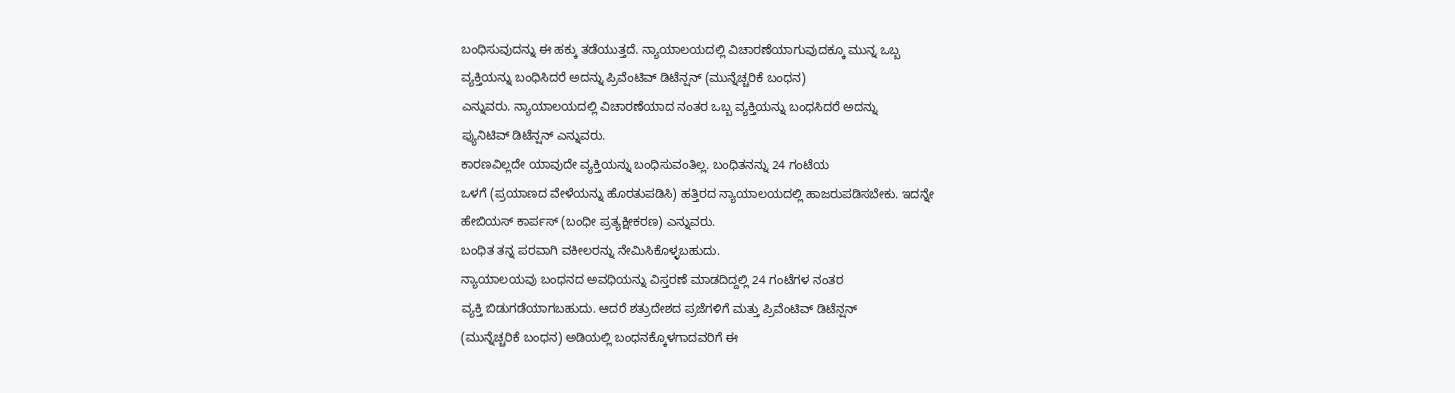ಬಂಧಿಸುವುದನ್ನು ಈ ಹಕ್ಕು ತಡೆಯುತ್ತದೆ. ನ್ಯಾಯಾಲಯದಲ್ಲಿ ವಿಚಾರಣೆಯಾಗುವುದಕ್ಕೂ ಮುನ್ನ ಒಬ್ಬ
ವ್ಯಕ್ತಿಯನ್ನು ಬಂಧಿಸಿದರೆ ಅದನ್ನು ಪ್ರಿವೆಂಟಿವ್ ಡಿಟೆನ್ಷನ್ (ಮುನ್ನೆಚ್ಚರಿಕೆ ಬಂಧನ)
ಎನ್ನುವರು. ನ್ಯಾಯಾಲಯದಲ್ಲಿ ವಿಚಾರಣೆಯಾದ ನಂತರ ಒಬ್ಬ ವ್ಯಕ್ತಿಯನ್ನು ಬಂಧಸಿದರೆ ಅದನ್ನು
ಪ್ಯುನಿಟಿವ್ ಡಿಟೆನ್ಷನ್ ಎನ್ನುವರು.
ಕಾರಣವಿಲ್ಲದೇ ಯಾವುದೇ ವ್ಯಕ್ತಿಯನ್ನು ಬಂಧಿಸುವಂತಿಲ್ಲ. ಬಂಧಿತನನ್ನು 24 ಗಂಟೆಯ
ಒಳಗೆ (ಪ್ರಯಾಣದ ವೇಳೆಯನ್ನು ಹೊರತುಪಡಿಸಿ) ಹತ್ತಿರದ ನ್ಯಾಯಾಲಯದಲ್ಲಿ ಹಾಜರುಪಡಿಸಬೇಕು. ಇದನ್ನೇ
ಹೇಬಿಯಸ್ ಕಾರ್ಪಸ್ (ಬಂಧೀ ಪ್ರತ್ಯಕ್ಷೀಕರಣ) ಎನ್ನುವರು.
ಬಂಧಿತ ತನ್ನ ಪರವಾಗಿ ವಕೀಲರನ್ನು ನೇಮಿಸಿಕೊಳ್ಳಬಹುದು.
ನ್ಯಾಯಾಲಯವು ಬಂಧನದ ಅವಧಿಯನ್ನು ವಿಸ್ತರಣೆ ಮಾಡದಿದ್ದಲ್ಲಿ 24 ಗಂಟೆಗಳ ನಂತರ
ವ್ಯಕ್ತಿ ಬಿಡುಗಡೆಯಾಗಬಹುದು. ಆದರೆ ಶತ್ರುದೇಶದ ಪ್ರಜೆಗಳಿಗೆ ಮತ್ತು ಪ್ರಿವೆಂಟಿವ್ ಡಿಟೆನ್ಷನ್
(ಮುನ್ನೆಚ್ಚರಿಕೆ ಬಂಧನ) ಅಡಿಯಲ್ಲಿ ಬಂಧನಕ್ಕೊಳಗಾದವರಿಗೆ ಈ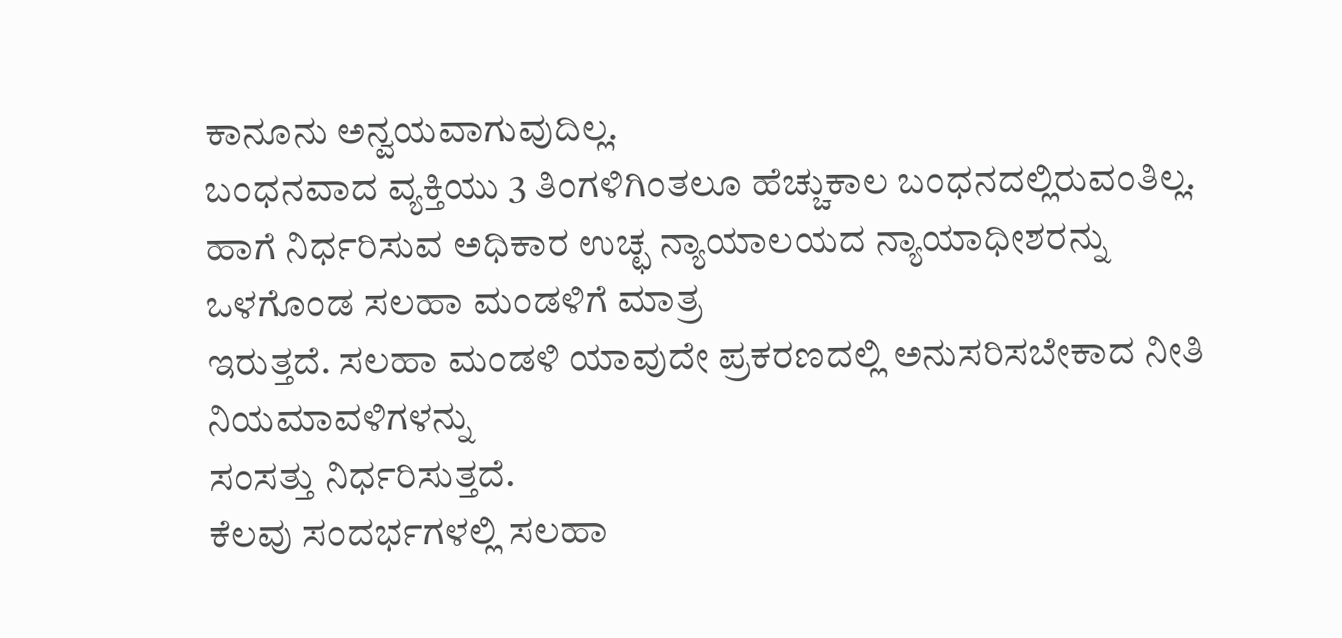ಕಾನೂನು ಅನ್ವಯವಾಗುವುದಿಲ್ಲ.
ಬಂಧನವಾದ ವ್ಯಕ್ತಿಯು 3 ತಿಂಗಳಿಗಿಂತಲೂ ಹೆಚ್ಚುಕಾಲ ಬಂಧನದಲ್ಲಿರುವಂತಿಲ್ಲ.
ಹಾಗೆ ನಿರ್ಧರಿಸುವ ಅಧಿಕಾರ ಉಚ್ಛ ನ್ಯಾಯಾಲಯದ ನ್ಯಾಯಾಧೀಶರನ್ನು ಒಳಗೊಂಡ ಸಲಹಾ ಮಂಡಳಿಗೆ ಮಾತ್ರ
ಇರುತ್ತದೆ. ಸಲಹಾ ಮಂಡಳಿ ಯಾವುದೇ ಪ್ರಕರಣದಲ್ಲಿ ಅನುಸರಿಸಬೇಕಾದ ನೀತಿ ನಿಯಮಾವಳಿಗಳನ್ನು
ಸಂಸತ್ತು ನಿರ್ಧರಿಸುತ್ತದೆ.
ಕೆಲವು ಸಂದರ್ಭಗಳಲ್ಲಿ ಸಲಹಾ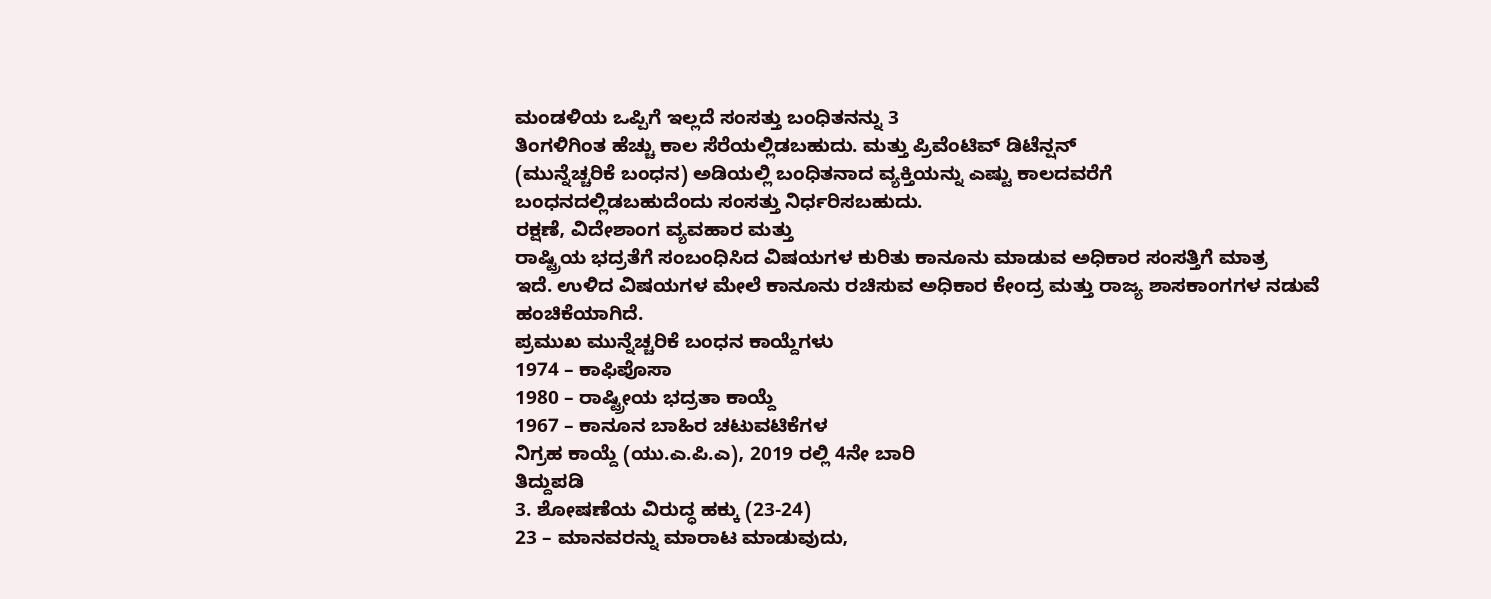ಮಂಡಳಿಯ ಒಪ್ಪಿಗೆ ಇಲ್ಲದೆ ಸಂಸತ್ತು ಬಂಧಿತನನ್ನು 3
ತಿಂಗಳಿಗಿಂತ ಹೆಚ್ಚು ಕಾಲ ಸೆರೆಯಲ್ಲಿಡಬಹುದು. ಮತ್ತು ಪ್ರಿವೆಂಟಿವ್ ಡಿಟೆನ್ಷನ್
(ಮುನ್ನೆಚ್ಚರಿಕೆ ಬಂಧನ) ಅಡಿಯಲ್ಲಿ ಬಂಧಿತನಾದ ವ್ಯಕ್ತಿಯನ್ನು ಎಷ್ಟು ಕಾಲದವರೆಗೆ
ಬಂಧನದಲ್ಲಿಡಬಹುದೆಂದು ಸಂಸತ್ತು ನಿರ್ಧರಿಸಬಹುದು.
ರಕ್ಷಣೆ, ವಿದೇಶಾಂಗ ವ್ಯವಹಾರ ಮತ್ತು
ರಾಷ್ಟ್ರಿಯ ಭದ್ರತೆಗೆ ಸಂಬಂಧಿಸಿದ ವಿಷಯಗಳ ಕುರಿತು ಕಾನೂನು ಮಾಡುವ ಅಧಿಕಾರ ಸಂಸತ್ತಿಗೆ ಮಾತ್ರ
ಇದೆ. ಉಳಿದ ವಿಷಯಗಳ ಮೇಲೆ ಕಾನೂನು ರಚಿಸುವ ಅಧಿಕಾರ ಕೇಂದ್ರ ಮತ್ತು ರಾಜ್ಯ ಶಾಸಕಾಂಗಗಳ ನಡುವೆ
ಹಂಚಿಕೆಯಾಗಿದೆ.
ಪ್ರಮುಖ ಮುನ್ನೆಚ್ಚರಿಕೆ ಬಂಧನ ಕಾಯ್ದೆಗಳು
1974 – ಕಾಫಿಪೊಸಾ
1980 – ರಾಷ್ಟ್ರೀಯ ಭದ್ರತಾ ಕಾಯ್ದೆ
1967 – ಕಾನೂನ ಬಾಹಿರ ಚಟುವಟಿಕೆಗಳ
ನಿಗ್ರಹ ಕಾಯ್ದೆ (ಯು.ಎ.ಪಿ.ಎ), 2019 ರಲ್ಲಿ 4ನೇ ಬಾರಿ
ತಿದ್ದುಪಡಿ
3. ಶೋಷಣೆಯ ವಿರುದ್ಧ ಹಕ್ಕು (23-24)
23 – ಮಾನವರನ್ನು ಮಾರಾಟ ಮಾಡುವುದು,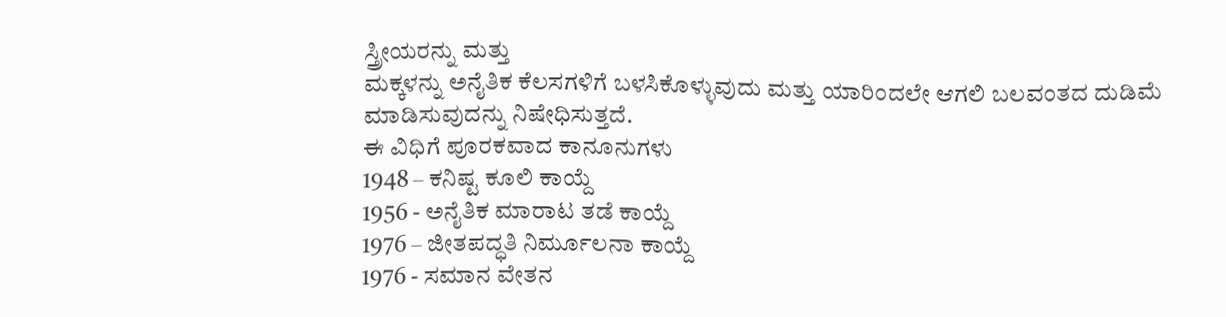ಸ್ತ್ರೀಯರನ್ನು ಮತ್ತು
ಮಕ್ಕಳನ್ನು ಅನೈತಿಕ ಕೆಲಸಗಳಿಗೆ ಬಳಸಿಕೊಳ್ಳುವುದು ಮತ್ತು ಯಾರಿಂದಲೇ ಆಗಲಿ ಬಲವಂತದ ದುಡಿಮೆ
ಮಾಡಿಸುವುದನ್ನು ನಿಷೇಧಿಸುತ್ತದೆ.
ಈ ವಿಧಿಗೆ ಪೂರಕವಾದ ಕಾನೂನುಗಳು
1948 – ಕನಿಷ್ಟ ಕೂಲಿ ಕಾಯ್ದೆ
1956 - ಅನೈತಿಕ ಮಾರಾಟ ತಡೆ ಕಾಯ್ದೆ
1976 – ಜೀತಪದ್ಧತಿ ನಿರ್ಮೂಲನಾ ಕಾಯ್ದೆ
1976 - ಸಮಾನ ವೇತನ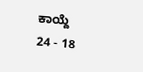ಕಾಯ್ದೆ
24 - 18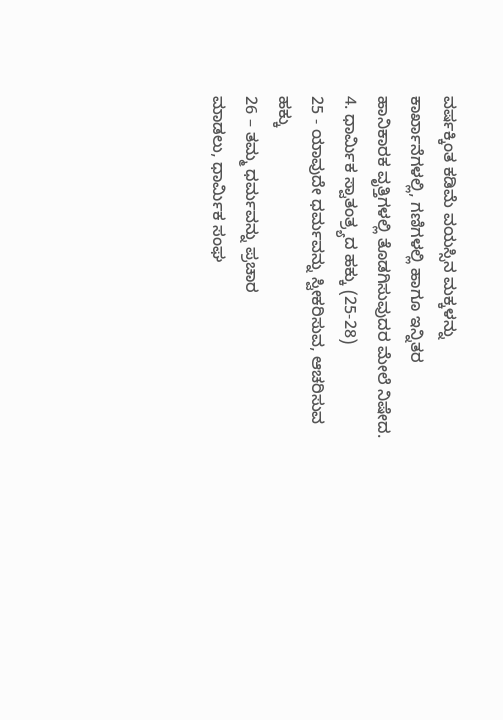ವರ್ಷಕ್ಕಿಂತ ಕಡಿಮೆ ವಯಸ್ಸಿನ ಮಕ್ಕಳನ್ನು ಕಾರ್ಖಾನೆಗಳಲ್ಲಿ, ಗಣಿಗಳಲ್ಲಿ ಹಾಗೂ ಇನ್ನಿತರ
ಹಾನಿಕಾರಕ ವೃತ್ತಿಗಳಲ್ಲಿ ತೊಡಗಿಸುವುದರ ಮೇಲೆ ನಿಷೇದ.
4. ಧಾರ್ಮಿಕ ಸ್ವಾತಂತ್ರ್ಯದ ಹಕ್ಕು (25-28)
25 - ಯಾವುದೇ ಧರ್ಮವನ್ನು ಸ್ವೀಕರಿಸುವ, ಆಚರಿಸುವ ಹಕ್ಕು
26 – ತಮ್ಮ ಧರ್ಮವನ್ನು ಪ್ರಚಾರ
ಮಾಡಲು, ಧಾರ್ಮಿಕ ಸಂಘ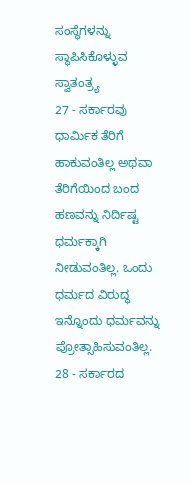ಸಂಸ್ಥೆಗಳನ್ನು
ಸ್ಥಾಪಿಸಿಕೊಳ್ಳುವ ಸ್ವಾತಂತ್ರ್ಯ
27 - ಸರ್ಕಾರವು ಧಾರ್ಮಿಕ ತೆರಿಗೆ ಹಾಕುವಂತಿಲ್ಲ ಅಥವಾ ತೆರಿಗೆಯಿಂದ ಬಂದ
ಹಣವನ್ನು ನಿರ್ದಿಷ್ಟ ಧರ್ಮಕ್ಕಾಗಿ ನೀಡುವಂತಿಲ್ಲ. ಒಂದು ಧರ್ಮದ ವಿರುದ್ಧ ಇನ್ನೊಂದು ಧರ್ಮವನ್ನು
ಪ್ರೋತ್ಸಾಹಿಸುವಂತಿಲ್ಲ.
28 - ಸರ್ಕಾರದ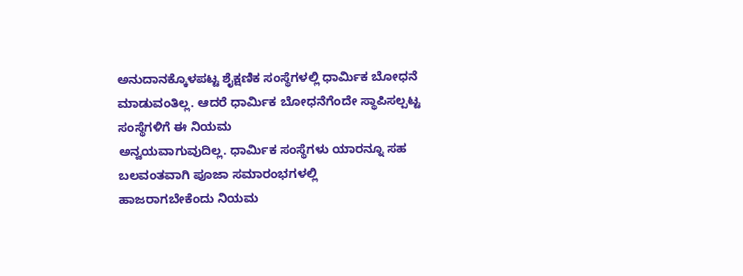ಅನುದಾನಕ್ಕೊಳಪಟ್ಟ ಶೈಕ್ಷಣಿಕ ಸಂಸ್ಥೆಗಳಲ್ಲಿ ಧಾರ್ಮಿಕ ಬೋಧನೆ
ಮಾಡುವಂತಿಲ್ಲ. ಆದರೆ ಧಾರ್ಮಿಕ ಬೋಧನೆಗೆಂದೇ ಸ್ಥಾಪಿಸಲ್ಪಟ್ಟ ಸಂಸ್ಥೆಗಳಿಗೆ ಈ ನಿಯಮ
ಅನ್ವಯವಾಗುವುದಿಲ್ಲ. ಧಾರ್ಮಿಕ ಸಂಸ್ಥೆಗಳು ಯಾರನ್ನೂ ಸಹ ಬಲವಂತವಾಗಿ ಪೂಜಾ ಸಮಾರಂಭಗಳಲ್ಲಿ
ಹಾಜರಾಗಬೇಕೆಂದು ನಿಯಮ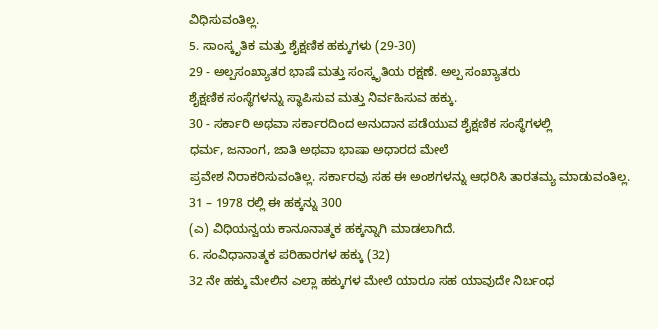ವಿಧಿಸುವಂತಿಲ್ಲ.
5. ಸಾಂಸ್ಕೃತಿಕ ಮತ್ತು ಶೈಕ್ಷಣಿಕ ಹಕ್ಕುಗಳು (29-30)
29 - ಅಲ್ಪಸಂಖ್ಯಾತರ ಭಾಷೆ ಮತ್ತು ಸಂಸ್ಕೃತಿಯ ರಕ್ಷಣೆ. ಅಲ್ಪ ಸಂಖ್ಯಾತರು
ಶೈಕ್ಷಣಿಕ ಸಂಸ್ಥೆಗಳನ್ನು ಸ್ಥಾಪಿಸುವ ಮತ್ತು ನಿರ್ವಹಿಸುವ ಹಕ್ಕು.
30 - ಸರ್ಕಾರಿ ಅಥವಾ ಸರ್ಕಾರದಿಂದ ಅನುದಾನ ಪಡೆಯುವ ಶೈಕ್ಷಣಿಕ ಸಂಸ್ಥೆಗಳಲ್ಲಿ
ಧರ್ಮ, ಜನಾಂಗ, ಜಾತಿ ಅಥವಾ ಭಾಷಾ ಅಧಾರದ ಮೇಲೆ
ಪ್ರವೇಶ ನಿರಾಕರಿಸುವಂತಿಲ್ಲ. ಸರ್ಕಾರವು ಸಹ ಈ ಅಂಶಗಳನ್ನು ಆಧರಿಸಿ ತಾರತಮ್ಯ ಮಾಡುವಂತಿಲ್ಲ.
31 – 1978 ರಲ್ಲಿ ಈ ಹಕ್ಕನ್ನು 300
(ಎ) ವಿಧಿಯನ್ವಯ ಕಾನೂನಾತ್ಮಕ ಹಕ್ಕನ್ನಾಗಿ ಮಾಡಲಾಗಿದೆ.
6. ಸಂವಿಧಾನಾತ್ಮಕ ಪರಿಹಾರಗಳ ಹಕ್ಕು (32)
32 ನೇ ಹಕ್ಕು ಮೇಲಿನ ಎಲ್ಲಾ ಹಕ್ಕುಗಳ ಮೇಲೆ ಯಾರೂ ಸಹ ಯಾವುದೇ ನಿರ್ಬಂಧ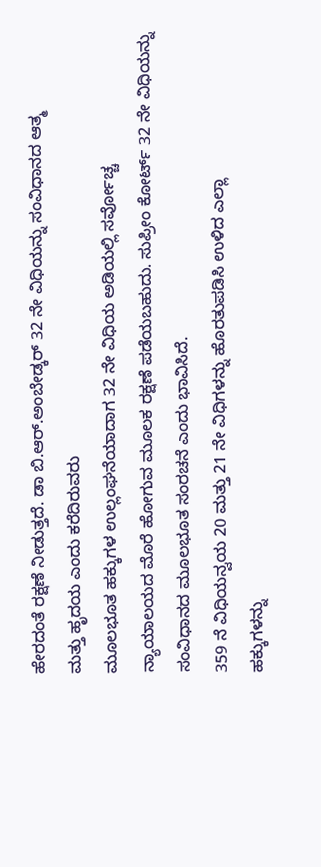ಹೇರದಂತೆ ರಕ್ಷಣೆ ನೀಡುತ್ತದೆ. ಡಾ ಬಿ.ಆರ್.ಅಂಬೇಡ್ಕರ್ 32 ನೇ ವಿಧಿಯನ್ನು ಸಂವಿಧಾನದ ಆತ್ಮ
ಮತ್ತು ಹೃದಯ ಎಂದು ಕರೆದಿರುವರು
ಮೂಲಭೂತ ಹಕ್ಕುಗಳ ಉಲ್ಲಂಘನೆಯಾದಾಗ 32 ನೇ ವಿಧಿಯ ಅಡಿಯಲ್ಲಿ ಸರ್ವೋಚ್ಚ
ನ್ಯಾಯಾಲಯದ ಮೊರೆ ಹೋಗುವ ಮೂಲಕ ರಕ್ಷಣೆ ಪಡೆಯಬಹುದು. ಸುಪ್ರೀಂ ಕೋರ್ಟ್ 32 ನೇ ವಿಧಿಯನ್ನು
ಸಂವಿಧಾನದ ಮೂಲಭೂತ ಸಂರಚನೆ ಎಂದು ಭಾವಿಸಿದೆ.
359 ನೆ ವಿಧಿಯನ್ವಯ 20 ಮತ್ತು 21 ನೇ ವಿಧಿಗಳನ್ನು ಹೊರತುಪಡಿಸಿ ಉಳಿದ ಎಲ್ಲಾ
ಹಕ್ಕುಗಳನ್ನು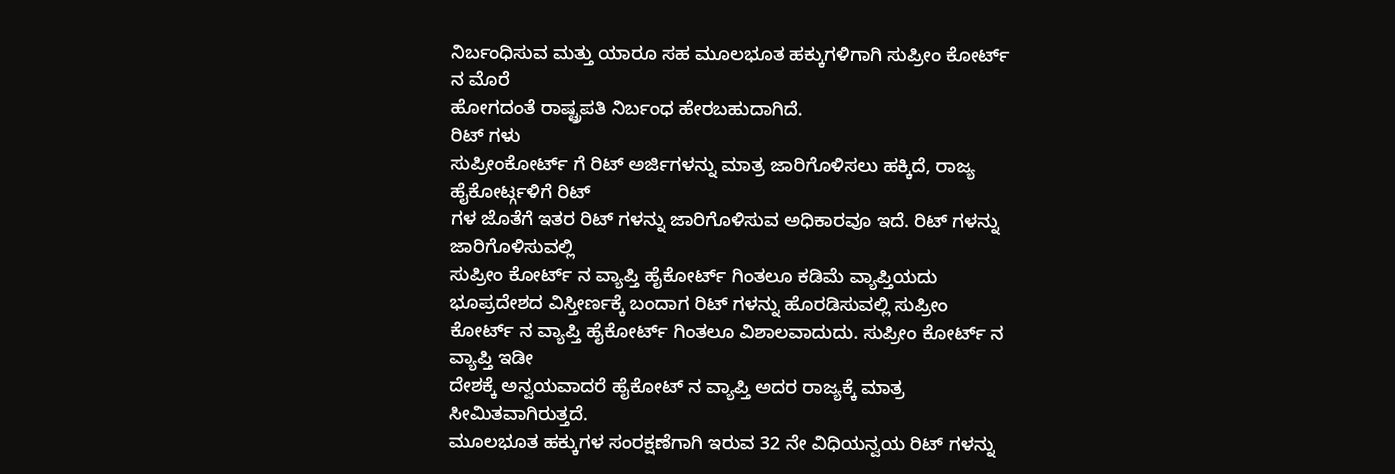ನಿರ್ಬಂಧಿಸುವ ಮತ್ತು ಯಾರೂ ಸಹ ಮೂಲಭೂತ ಹಕ್ಕುಗಳಿಗಾಗಿ ಸುಪ್ರೀಂ ಕೋರ್ಟ್ ನ ಮೊರೆ
ಹೋಗದಂತೆ ರಾಷ್ಟ್ರಪತಿ ನಿರ್ಬಂಧ ಹೇರಬಹುದಾಗಿದೆ.
ರಿಟ್ ಗಳು
ಸುಪ್ರೀಂಕೋರ್ಟ್ ಗೆ ರಿಟ್ ಅರ್ಜಿಗಳನ್ನು ಮಾತ್ರ ಜಾರಿಗೊಳಿಸಲು ಹಕ್ಕಿದೆ, ರಾಜ್ಯ ಹೈಕೋರ್ಟ್ಗಳಿಗೆ ರಿಟ್
ಗಳ ಜೊತೆಗೆ ಇತರ ರಿಟ್ ಗಳನ್ನು ಜಾರಿಗೊಳಿಸುವ ಅಧಿಕಾರವೂ ಇದೆ. ರಿಟ್ ಗಳನ್ನು ಜಾರಿಗೊಳಿಸುವಲ್ಲಿ
ಸುಪ್ರೀಂ ಕೋರ್ಟ್ ನ ವ್ಯಾಪ್ತಿ ಹೈಕೋರ್ಟ್ ಗಿಂತಲೂ ಕಡಿಮೆ ವ್ಯಾಪ್ತಿಯದು
ಭೂಪ್ರದೇಶದ ವಿಸ್ತೀರ್ಣಕ್ಕೆ ಬಂದಾಗ ರಿಟ್ ಗಳನ್ನು ಹೊರಡಿಸುವಲ್ಲಿ ಸುಪ್ರೀಂ
ಕೋರ್ಟ್ ನ ವ್ಯಾಪ್ತಿ ಹೈಕೋರ್ಟ್ ಗಿಂತಲೂ ವಿಶಾಲವಾದುದು. ಸುಪ್ರೀಂ ಕೋರ್ಟ್ ನ ವ್ಯಾಪ್ತಿ ಇಡೀ
ದೇಶಕ್ಕೆ ಅನ್ವಯವಾದರೆ ಹೈಕೋಟ್ ನ ವ್ಯಾಪ್ತಿ ಅದರ ರಾಜ್ಯಕ್ಕೆ ಮಾತ್ರ ಸೀಮಿತವಾಗಿರುತ್ತದೆ.
ಮೂಲಭೂತ ಹಕ್ಕುಗಳ ಸಂರಕ್ಷಣೆಗಾಗಿ ಇರುವ 32 ನೇ ವಿಧಿಯನ್ವಯ ರಿಟ್ ಗಳನ್ನು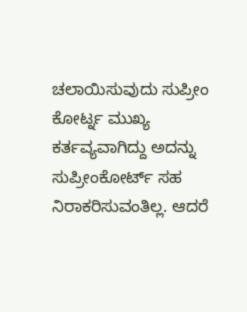ಚಲಾಯಿಸುವುದು ಸುಪ್ರೀಂ ಕೋರ್ಟ್ನ ಮುಖ್ಯ ಕರ್ತವ್ಯವಾಗಿದ್ದು ಅದನ್ನು ಸುಪ್ರೀಂಕೋರ್ಟ್ ಸಹ
ನಿರಾಕರಿಸುವಂತಿಲ್ಲ. ಆದರೆ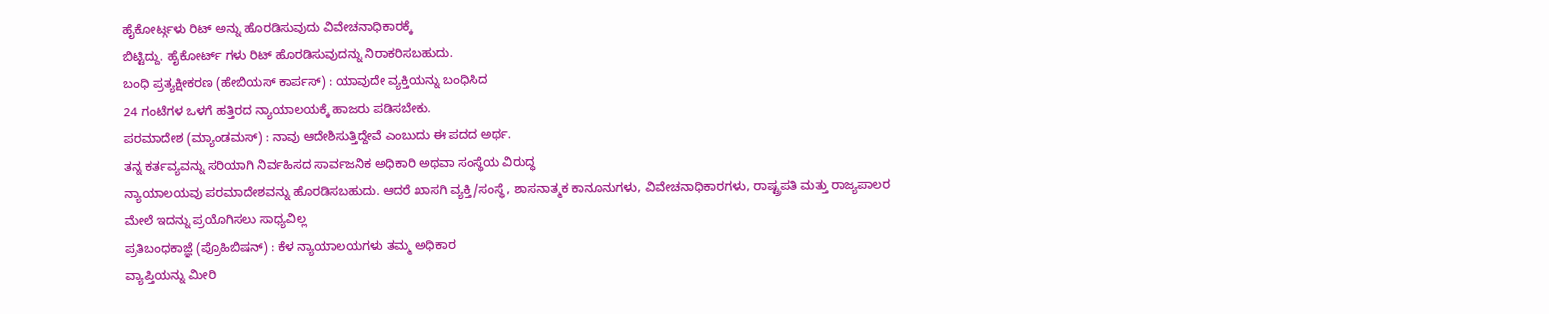ಹೈಕೋರ್ಟ್ಗಳು ರಿಟ್ ಅನ್ನು ಹೊರಡಿಸುವುದು ವಿವೇಚನಾಧಿಕಾರಕ್ಕೆ
ಬಿಟ್ಟಿದ್ದು. ಹೈಕೋರ್ಟ್ ಗಳು ರಿಟ್ ಹೊರಡಿಸುವುದನ್ನು ನಿರಾಕರಿಸಬಹುದು.
ಬಂಧಿ ಪ್ರತ್ಯಕ್ಷೀಕರಣ (ಹೇಬಿಯಸ್ ಕಾರ್ಪಸ್) : ಯಾವುದೇ ವ್ಯಕ್ತಿಯನ್ನು ಬಂಧಿಸಿದ
24 ಗಂಟೆಗಳ ಒಳಗೆ ಹತ್ತಿರದ ನ್ಯಾಯಾಲಯಕ್ಕೆ ಹಾಜರು ಪಡಿಸಬೇಕು.
ಪರಮಾದೇಶ (ಮ್ಯಾಂಡಮಸ್) : ನಾವು ಆದೇಶಿಸುತ್ತಿದ್ದೇವೆ ಎಂಬುದು ಈ ಪದದ ಅರ್ಥ.
ತನ್ನ ಕರ್ತವ್ಯವನ್ನು ಸರಿಯಾಗಿ ನಿರ್ವಹಿಸದ ಸಾರ್ವಜನಿಕ ಅಧಿಕಾರಿ ಅಥವಾ ಸಂಸ್ಥೆಯ ವಿರುದ್ಧ
ನ್ಯಾಯಾಲಯವು ಪರಮಾದೇಶವನ್ನು ಹೊರಡಿಸಬಹುದು. ಆದರೆ ಖಾಸಗಿ ವ್ಯಕ್ತಿ/ಸಂಸ್ಥೆ, ಶಾಸನಾತ್ಮಕ ಕಾನೂನುಗಳು, ವಿವೇಚನಾಧಿಕಾರಗಳು, ರಾಷ್ಟ್ರಪತಿ ಮತ್ತು ರಾಜ್ಯಪಾಲರ
ಮೇಲೆ ಇದನ್ನು ಪ್ರಯೊಗಿಸಲು ಸಾಧ್ಯವಿಲ್ಲ
ಪ್ರತಿಬಂಧಕಾಜ್ಞೆ (ಪ್ರೊಹಿಬಿಷನ್) : ಕೆಳ ನ್ಯಾಯಾಲಯಗಳು ತಮ್ಮ ಅಧಿಕಾರ
ವ್ಯಾಪ್ತಿಯನ್ನು ಮೀರಿ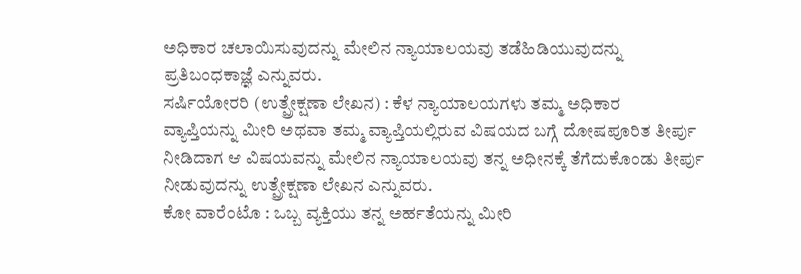ಅಧಿಕಾರ ಚಲಾಯಿಸುವುದನ್ನು ಮೇಲಿನ ನ್ಯಾಯಾಲಯವು ತಡೆಹಿಡಿಯುವುದನ್ನು
ಪ್ರತಿಬಂಧಕಾಜ್ಞೆ ಎನ್ನುವರು.
ಸರ್ಷಿಯೋರರಿ (ಉತ್ಪ್ರೇಕ್ಷಣಾ ಲೇಖನ) : ಕೆಳ ನ್ಯಾಯಾಲಯಗಳು ತಮ್ಮ ಅಧಿಕಾರ
ವ್ಯಾಪ್ತಿಯನ್ನು ಮೀರಿ ಅಥವಾ ತಮ್ಮ ವ್ಯಾಪ್ತಿಯಲ್ಲಿರುವ ವಿಷಯದ ಬಗ್ಗೆ ದೋಷಪೂರಿತ ತೀರ್ಪು
ನೀಡಿದಾಗ ಆ ವಿಷಯವನ್ನು ಮೇಲಿನ ನ್ಯಾಯಾಲಯವು ತನ್ನ ಅಧೀನಕ್ಕೆ ತೆಗೆದುಕೊಂಡು ತೀರ್ಪು
ನೀಡುವುದನ್ನು ಉತ್ಪ್ರೇಕ್ಷಣಾ ಲೇಖನ ಎನ್ನುವರು.
ಕೋ ವಾರೆಂಟೊ : ಒಬ್ಬ ವ್ಯಕ್ತಿಯು ತನ್ನ ಅರ್ಹತೆಯನ್ನು ಮೀರಿ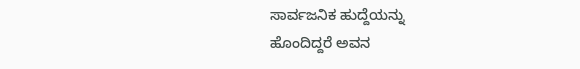ಸಾರ್ವಜನಿಕ ಹುದ್ದೆಯನ್ನು
ಹೊಂದಿದ್ದರೆ ಅವನ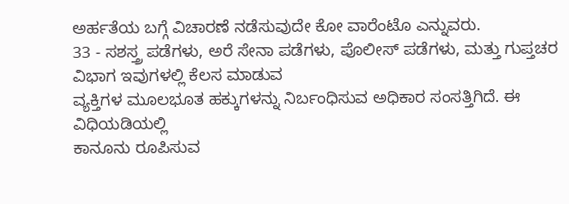ಅರ್ಹತೆಯ ಬಗ್ಗೆ ವಿಚಾರಣೆ ನಡೆಸುವುದೇ ಕೋ ವಾರೆಂಟೊ ಎನ್ನುವರು.
33 - ಸಶಸ್ತ್ರ ಪಡೆಗಳು, ಅರೆ ಸೇನಾ ಪಡೆಗಳು, ಪೊಲೀಸ್ ಪಡೆಗಳು, ಮತ್ತು ಗುಪ್ತಚರ ವಿಭಾಗ ಇವುಗಳಲ್ಲಿ ಕೆಲಸ ಮಾಡುವ
ವ್ಯಕ್ತಿಗಳ ಮೂಲಭೂತ ಹಕ್ಕುಗಳನ್ನು ನಿರ್ಬಂಧಿಸುವ ಅಧಿಕಾರ ಸಂಸತ್ತಿಗಿದೆ. ಈ ವಿಧಿಯಡಿಯಲ್ಲಿ
ಕಾನೂನು ರೂಪಿಸುವ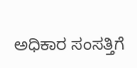ಅಧಿಕಾರ ಸಂಸತ್ತಿಗೆ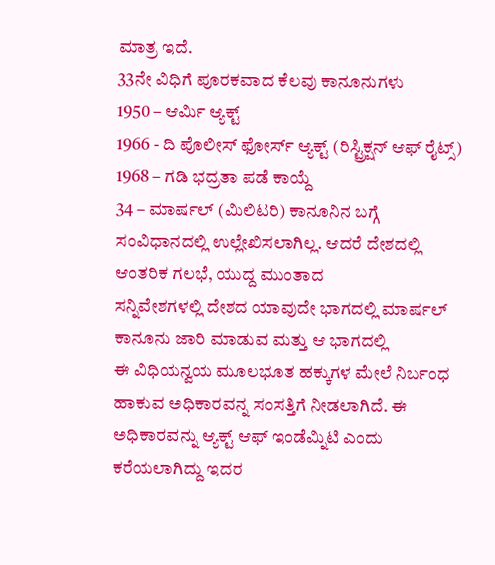ಮಾತ್ರ ಇದೆ.
33ನೇ ವಿಧಿಗೆ ಪೂರಕವಾದ ಕೆಲವು ಕಾನೂನುಗಳು
1950 – ಆರ್ಮಿ ಆ್ಯಕ್ಟ್
1966 - ದಿ ಪೊಲೀಸ್ ಫೋರ್ಸ್ ಆ್ಯಕ್ಟ್ (ರಿಸ್ಟ್ರಿಕ್ಷನ್ ಆಫ್ ರೈಟ್ಸ್)
1968 – ಗಡಿ ಭದ್ರತಾ ಪಡೆ ಕಾಯ್ದೆ
34 – ಮಾರ್ಷಲ್ (ಮಿಲಿಟರಿ) ಕಾನೂನಿನ ಬಗ್ಗೆ
ಸಂವಿಧಾನದಲ್ಲಿ ಉಲ್ಲೇಖಿಸಲಾಗಿಲ್ಲ. ಆದರೆ ದೇಶದಲ್ಲಿ ಆಂತರಿಕ ಗಲಭೆ, ಯುದ್ದ ಮುಂತಾದ
ಸನ್ನಿವೇಶಗಳಲ್ಲಿ ದೇಶದ ಯಾವುದೇ ಭಾಗದಲ್ಲಿ ಮಾರ್ಷಲ್ ಕಾನೂನು ಜಾರಿ ಮಾಡುವ ಮತ್ತು ಆ ಭಾಗದಲ್ಲಿ
ಈ ವಿಧಿಯನ್ವಯ ಮೂಲಭೂತ ಹಕ್ಕುಗಳ ಮೇಲೆ ನಿರ್ಬಂಧ ಹಾಕುವ ಅಧಿಕಾರವನ್ನ ಸಂಸತ್ತಿಗೆ ನೀಡಲಾಗಿದೆ. ಈ
ಅಧಿಕಾರವನ್ನು ಆ್ಯಕ್ಟ್ ಆಫ್ ಇಂಡೆಮ್ನಿಟಿ ಎಂದು ಕರೆಯಲಾಗಿದ್ದು ಇದರ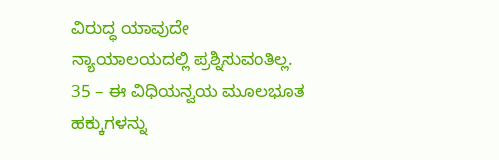ವಿರುದ್ಧ ಯಾವುದೇ ನ್ಯಾಯಾಲಯದಲ್ಲಿ ಪ್ರಶ್ನಿಸುವಂತಿಲ್ಲ.
35 – ಈ ವಿಧಿಯನ್ವಯ ಮೂಲಭೂತ ಹಕ್ಕುಗಳನ್ನು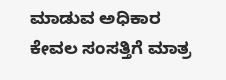ಮಾಡುವ ಅಧಿಕಾರ ಕೇವಲ ಸಂಸತ್ತಿಗೆ ಮಾತ್ರ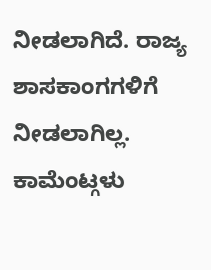ನೀಡಲಾಗಿದೆ. ರಾಜ್ಯ ಶಾಸಕಾಂಗಗಳಿಗೆ ನೀಡಲಾಗಿಲ್ಲ.
ಕಾಮೆಂಟ್ಗಳು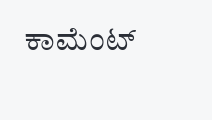ಕಾಮೆಂಟ್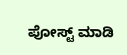ಪೋಸ್ಟ್ ಮಾಡಿ